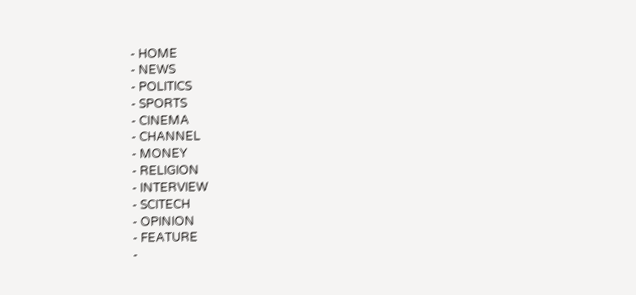- HOME
- NEWS
- POLITICS
- SPORTS
- CINEMA
- CHANNEL
- MONEY
- RELIGION
- INTERVIEW
- SCITECH
- OPINION
- FEATURE
-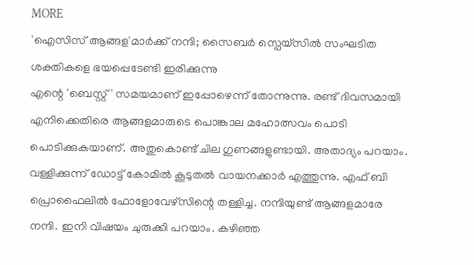MORE
'ഐസിസ് ആങ്ങള'മാർക്ക് നന്ദി; സൈബർ സ്പെയ്സിൽ സംഘടിത ശക്തികളെ ഭയപ്പെടേണ്ടി ഇരിക്കുന്നു
എന്റെ 'ബെസ്റ്റ്' സമയമാണ് ഇപ്പോഴെന്ന് തോന്നുന്നു. രണ്ട് ദിവസമായി എനിക്കെതിരെ ആങ്ങളമാരുടെ പൊങ്കാല മഹോത്സവം പൊടി പൊടിക്കുകയാണ്. അതുകൊണ്ട് ചില ഗുണങ്ങളുണ്ടായി. അതാദ്യം പറയാം. വള്ളിക്കുന്ന് ഡോട്ട് കോമിൽ കൂടുതൽ വായനക്കാർ എത്തുന്നു. എഫ് ബി പ്രൊഫൈലിൽ ഫോളോവേഴ്സിന്റെ തള്ളിച്ച. നന്ദിയുണ്ട് ആങ്ങളമാരേ നന്ദി. ഇനി വിഷയം ചുരുക്കി പറയാം. കഴിഞ്ഞ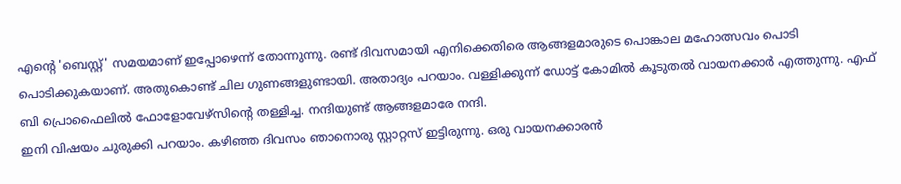എന്റെ 'ബെസ്റ്റ്' സമയമാണ് ഇപ്പോഴെന്ന് തോന്നുന്നു. രണ്ട് ദിവസമായി എനിക്കെതിരെ ആങ്ങളമാരുടെ പൊങ്കാല മഹോത്സവം പൊടി പൊടിക്കുകയാണ്. അതുകൊണ്ട് ചില ഗുണങ്ങളുണ്ടായി. അതാദ്യം പറയാം. വള്ളിക്കുന്ന് ഡോട്ട് കോമിൽ കൂടുതൽ വായനക്കാർ എത്തുന്നു. എഫ് ബി പ്രൊഫൈലിൽ ഫോളോവേഴ്സിന്റെ തള്ളിച്ച. നന്ദിയുണ്ട് ആങ്ങളമാരേ നന്ദി.
ഇനി വിഷയം ചുരുക്കി പറയാം. കഴിഞ്ഞ ദിവസം ഞാനൊരു സ്റ്റാറ്റസ് ഇട്ടിരുന്നു. ഒരു വായനക്കാരൻ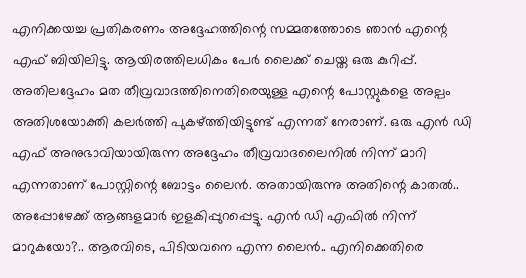എനിക്കയച്ച പ്രതികരണം അദ്ദേഹത്തിന്റെ സമ്മതത്തോടെ ഞാൻ എന്റെ എഫ് ബിയിലിട്ടു. ആയിരത്തിലധികം പേർ ലൈക്ക് ചെയ്ത ഒരു കുറിപ്പ്. അതിലദ്ദേഹം മത തീവ്രവാദത്തിനെതിരെയുള്ള എന്റെ പോസ്റ്റുകളെ അല്പം അതിശയോക്തി കലർത്തി പുകഴ്ത്തിയിട്ടുണ്ട് എന്നത് നേരാണ്. ഒരു എൻ ഡി എഫ് അനുഭാവിയായിരുന്ന അദ്ദേഹം തീവ്രവാദലൈനിൽ നിന്ന് മാറി എന്നതാണ് പോസ്റ്റിന്റെ ബോട്ടം ലൈൻ. അതായിരുന്നു അതിന്റെ കാതൽ.. അപ്പോഴേക്ക് ആങ്ങളമാർ ഇളകിപ്പുറപ്പെട്ടു. എൻ ഡി എഫിൽ നിന്ന് മാറുകയോ?.. ആരവിടെ, പിടിയവനെ എന്ന ലൈൻ.. എനിക്കെതിരെ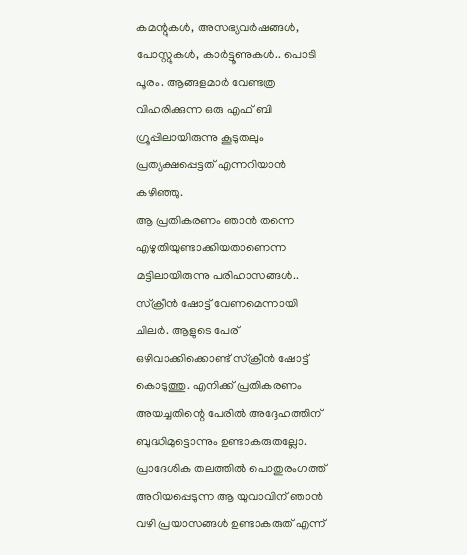കമന്റുകൾ, അസഭ്യവർഷങ്ങൾ, പോസ്റ്റുകൾ, കാർട്ടൂണുകൾ.. പൊടി പൂരം. ആങ്ങളമാർ വേണ്ടത്ര വിഹരിക്കുന്ന ഒരു എഫ് ബി ഗ്രൂപ്പിലായിരുന്നു കൂടുതലും പ്രത്യക്ഷപ്പെട്ടത് എന്നറിയാൻ കഴിഞ്ഞു.
ആ പ്രതികരണം ഞാൻ തന്നെ എഴുതിയുണ്ടാക്കിയതാണെന്ന മട്ടിലായിരുന്നു പരിഹാസങ്ങൾ.. സ്ക്രീൻ ഷോട്ട് വേണമെന്നായി ചിലർ. ആളുടെ പേര് ഒഴിവാക്കിക്കൊണ്ട് സ്ക്രീൻ ഷോട്ട് കൊടുത്തു. എനിക്ക് പ്രതികരണം അയച്ചതിന്റെ പേരിൽ അദ്ദേഹത്തിന് ബുദ്ധിമുട്ടൊന്നും ഉണ്ടാകരുതല്ലോ. പ്രാദേശിക തലത്തിൽ പൊതുരംഗത്ത് അറിയപ്പെടുന്ന ആ യുവാവിന് ഞാൻ വഴി പ്രയാസങ്ങൾ ഉണ്ടാകരുത് എന്ന്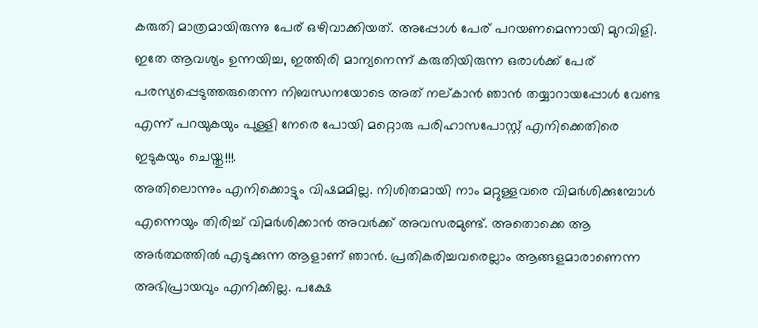കരുതി മാത്രമായിരുന്നു പേര് ഒഴിവാക്കിയത്. അപ്പോൾ പേര് പറയണമെന്നായി മുറവിളി. ഇതേ ആവശ്യം ഉന്നയിച്ച, ഇത്തിരി മാന്യനെന്ന് കരുതിയിരുന്ന ഒരാൾക്ക് പേര് പരസ്യപ്പെടുത്തരുതെന്ന നിബന്ധനയോടെ അത് നല്കാൻ ഞാൻ തയ്യാറായപ്പോൾ വേണ്ട എന്ന് പറയുകയും പുള്ളി നേരെ പോയി മറ്റൊരു പരിഹാസപോസ്റ്റ് എനിക്കെതിരെ ഇടുകയും ചെയ്തു!!!.
അതിലൊന്നും എനിക്കൊട്ടും വിഷമമില്ല. നിശിതമായി നാം മറ്റുള്ളവരെ വിമർശിക്കുമ്പോൾ എന്നെയും തിരിച്ച് വിമർശിക്കാൻ അവർക്ക് അവസരമുണ്ട്. അതൊക്കെ ആ അർത്ഥത്തിൽ എടുക്കുന്ന ആളാണ് ഞാൻ. പ്രതികരിച്ചവരെല്ലാം ആങ്ങളമാരാണെന്ന അഭിപ്രായവും എനിക്കില്ല. പക്ഷേ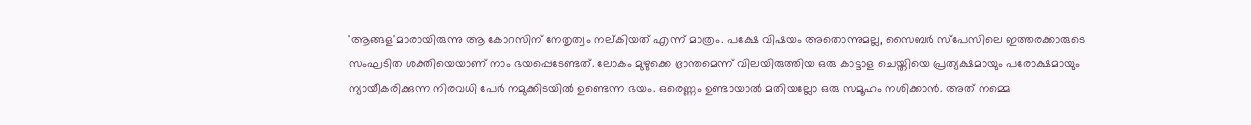'ആങ്ങള'മാരായിരുന്നു ആ കോറസിന് നേതൃത്വം നല്കിയത് എന്ന് മാത്രം. പക്ഷേ വിഷയം അതൊന്നുമല്ല, സൈബർ സ്പേസിലെ ഇത്തരക്കാരുടെ സംഘടിത ശക്തിയെയാണ് നാം ഭയപ്പെടേണ്ടത്. ലോകം മുഴുക്കെ ഭ്രാന്തമെന്ന് വിലയിരുത്തിയ ഒരു കാട്ടാള ചെയ്തിയെ പ്രത്യക്ഷമായും പരോക്ഷമായും ന്യായീകരിക്കുന്ന നിരവധി പേർ നമുക്കിടയിൽ ഉണ്ടെന്ന ഭയം. ഒരെണ്ണം ഉണ്ടായാൽ മതിയല്ലോ ഒരു സമൂഹം നശിക്കാൻ. അത് നമ്മെ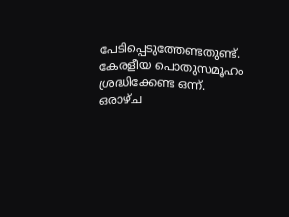പേടിപ്പെടുത്തേണ്ടതുണ്ട്. കേരളീയ പൊതുസമൂഹം ശ്രദ്ധിക്കേണ്ട ഒന്ന്.
ഒരാഴ്ച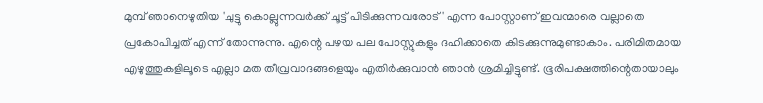മുമ്പ് ഞാനെഴുതിയ 'ചുട്ടു കൊല്ലുന്നവർക്ക് ചൂട്ട് പിടിക്കുന്നവരോട്' എന്ന പോസ്റ്റാണ് ഇവന്മാരെ വല്ലാതെ പ്രകോപിച്ചത് എന്ന് തോന്നുന്നു. എന്റെ പഴയ പല പോസ്റ്റുകളും ദഹിക്കാതെ കിടക്കുന്നുമുണ്ടാകാം. പരിമിതമായ എഴുത്തുകളിലൂടെ എല്ലാ മത തീവ്രവാദങ്ങളെയും എതിർക്കുവാൻ ഞാൻ ശ്രമിച്ചിട്ടുണ്ട്. ഭൂരിപക്ഷത്തിന്റെതായാലും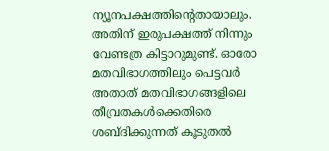ന്യൂനപക്ഷത്തിന്റെതായാലും. അതിന് ഇരുപക്ഷത്ത് നിന്നും വേണ്ടത്ര കിട്ടാറുമുണ്ട്. ഓരോ മതവിഭാഗത്തിലും പെട്ടവർ അതാത് മതവിഭാഗങ്ങളിലെ തീവ്രതകൾക്കെതിരെ ശബ്ദിക്കുന്നത് കൂടുതൽ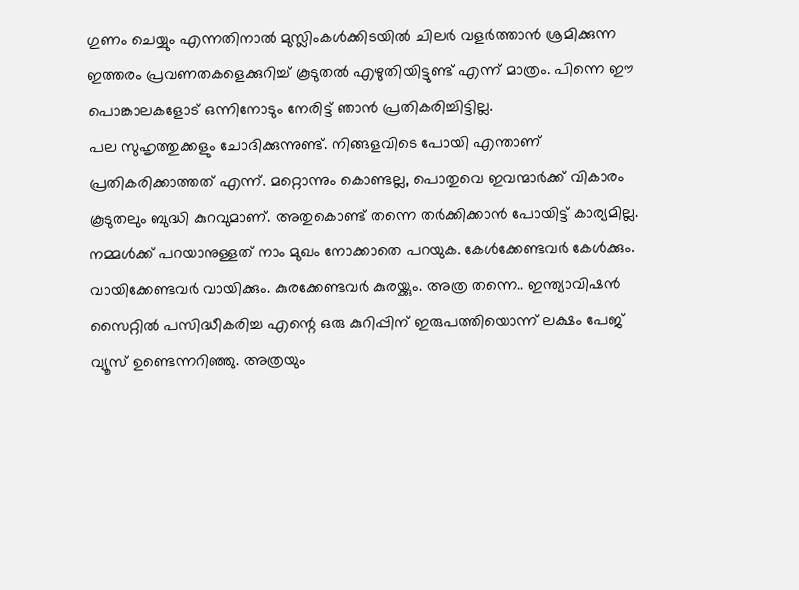ഗുണം ചെയ്യും എന്നതിനാൽ മുസ്ലിംകൾക്കിടയിൽ ചിലർ വളർത്താൻ ശ്രമിക്കുന്ന ഇത്തരം പ്രവണതകളെക്കുറിച്ച് കൂടുതൽ എഴുതിയിട്ടുണ്ട് എന്ന് മാത്രം. പിന്നെ ഈ പൊങ്കാലകളോട് ഒന്നിനോടും നേരിട്ട് ഞാൻ പ്രതികരിച്ചിട്ടില്ല.
പല സുഹൃത്തുക്കളും ചോദിക്കുന്നുണ്ട്. നിങ്ങളവിടെ പോയി എന്താണ് പ്രതികരിക്കാത്തത് എന്ന്. മറ്റൊന്നും കൊണ്ടല്ല, പൊതുവെ ഇവന്മാർക്ക് വികാരം കൂടുതലും ബുദ്ധി കുറവുമാണ്. അതുകൊണ്ട് തന്നെ തർക്കിക്കാൻ പോയിട്ട് കാര്യമില്ല. നമ്മൾക്ക് പറയാനുള്ളത് നാം മുഖം നോക്കാതെ പറയുക. കേൾക്കേണ്ടവർ കേൾക്കും. വായിക്കേണ്ടവർ വായിക്കും. കുരക്കേണ്ടവർ കുരയ്ക്കും. അത്ര തന്നെ.. ഇന്ത്യാവിഷൻ സൈറ്റിൽ പസിദ്ധീകരിച്ച എന്റെ ഒരു കുറിപ്പിന് ഇരുപത്തിയൊന്ന് ലക്ഷം പേജ് വ്യൂസ് ഉണ്ടെന്നറിഞ്ഞു. അത്രയും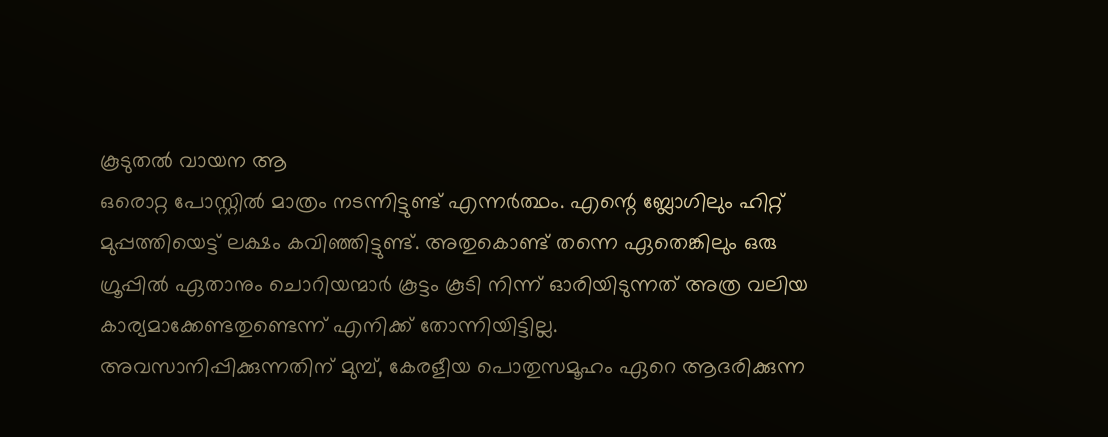കൂടുതൽ വായന ആ
ഒരൊറ്റ പോസ്റ്റിൽ മാത്രം നടന്നിട്ടുണ്ട് എന്നർത്ഥം. എന്റെ ബ്ലോഗിലും ഹിറ്റ് മുപ്പത്തിയെട്ട് ലക്ഷം കവിഞ്ഞിട്ടുണ്ട്. അതുകൊണ്ട് തന്നെ ഏതെങ്കിലും ഒരു ഗ്രൂപ്പിൽ ഏതാനും ചൊറിയന്മാർ കൂട്ടം കൂടി നിന്ന് ഓരിയിടുന്നത് അത്ര വലിയ കാര്യമാക്കേണ്ടതുണ്ടെന്ന് എനിക്ക് തോന്നിയിട്ടില്ല.
അവസാനിപ്പിക്കുന്നതിന് മുമ്പ്, കേരളീയ പൊതുസമൂഹം ഏറെ ആദരിക്കുന്ന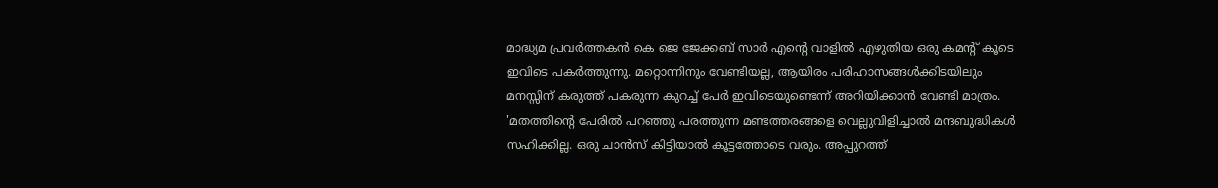മാദ്ധ്യമ പ്രവർത്തകൻ കെ ജെ ജേക്കബ് സാർ എന്റെ വാളിൽ എഴുതിയ ഒരു കമന്റ് കൂടെ ഇവിടെ പകർത്തുന്നു. മറ്റൊന്നിനും വേണ്ടിയല്ല, ആയിരം പരിഹാസങ്ങൾക്കിടയിലും മനസ്സിന് കരുത്ത് പകരുന്ന കുറച്ച് പേർ ഇവിടെയുണ്ടെന്ന് അറിയിക്കാൻ വേണ്ടി മാത്രം.
'മതത്തിന്റെ പേരിൽ പറഞ്ഞു പരത്തുന്ന മണ്ടത്തരങ്ങളെ വെല്ലുവിളിച്ചാൽ മന്ദബുദ്ധികൾ സഹിക്കില്ല. ഒരു ചാൻസ് കിട്ടിയാൽ കൂട്ടത്തോടെ വരും. അപ്പുറത്ത്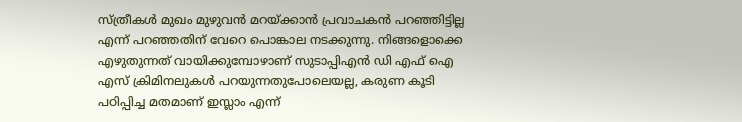സ്ത്രീകൾ മുഖം മുഴുവൻ മറയ്ക്കാൻ പ്രവാചകൻ പറഞ്ഞിട്ടില്ല എന്ന് പറഞ്ഞതിന് വേറെ പൊങ്കാല നടക്കുന്നു. നിങ്ങളൊക്കെ എഴുതുന്നത് വായിക്കുമ്പോഴാണ് സുടാപ്പിഎൻ ഡി എഫ് ഐ എസ് ക്രിമിനലുകൾ പറയുന്നതുപോലെയല്ല, കരുണ കൂടി പഠിപ്പിച്ച മതമാണ് ഇസ്ലാം എന്ന്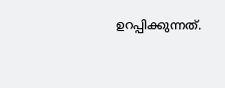ഉറപ്പിക്കുന്നത്.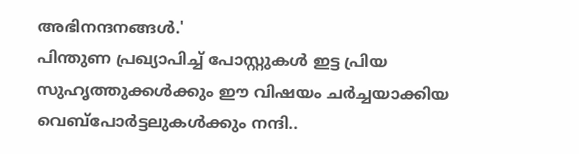അഭിനന്ദനങ്ങൾ.'
പിന്തുണ പ്രഖ്യാപിച്ച് പോസ്റ്റുകൾ ഇട്ട പ്രിയ സുഹൃത്തുക്കൾക്കും ഈ വിഷയം ചർച്ചയാക്കിയ വെബ്പോർട്ടലുകൾക്കും നന്ദി..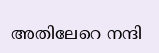അതിലേറെ നന്ദി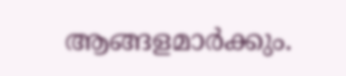ആങ്ങളമാർക്കും.